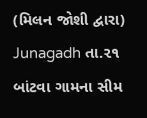(મિલન જોશી દ્વારા)
Junagadh તા.૨૧
બાંટવા ગામના સીમ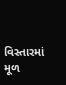વિસ્તારમાં મૂળ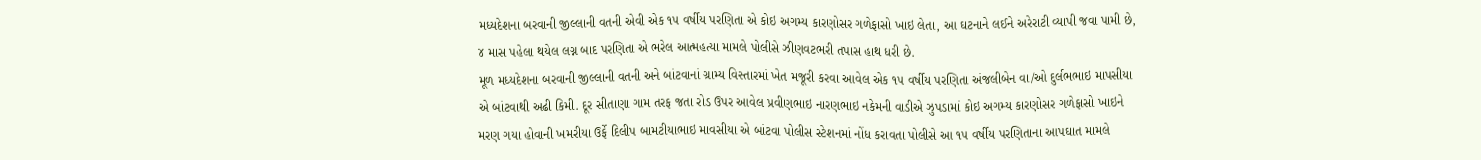મધ્યદેશના બરવાની જીલ્લાની વતની એવી એક ૧૫ વર્ષીય પરણિતા એ કોઇ અગમ્ય કારણોસર ગળેફાસો ખાઇ લેતા, આ ઘટનાને લઈને અરેરાટી વ્યાપી જવા પામી છે, ૪ માસ પહેલા થયેલ લગ્ન બાદ પરણિતા એ ભરેલ આત્મહત્યા મામલે પોલીસે ઝીણવટભરી તપાસ હાથ ધરી છે.
મૂળ મધ્યદેશના બરવાની જીલ્લાની વતની અને બાંટવાનાં ગ્રામ્ય વિસ્તારમાં ખેત મજૂરી કરવા આવેલ એક ૧૫ વર્ષીય પરણિતા અંજલીબેન વા/ઓ દુર્લભભાઇ માપસીયા એ બાંટવાથી અઢી કિમી. દૂર સીતાણા ગામ તરફ જતા રોડ ઉપર આવેલ પ્રવીણભાઇ નારણભાઇ નકેમની વાડીએ ઝુપડામાં કોઇ અગમ્ય કારણોસર ગળેફાસો ખાઇને મરણ ગયા હોવાની ખમરીયા ઉર્ફે દિલીપ બામટીયાભાઇ માવસીયા એ બાંટવા પોલીસ સ્ટેશનમાં નોંધ કરાવતા પોલીસે આ ૧૫ વર્ષીય પરણિતાના આપઘાત મામલે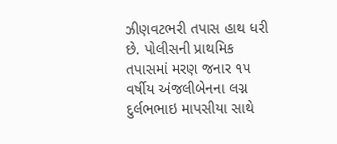ઝીણવટભરી તપાસ હાથ ધરી છે. પોલીસની પ્રાથમિક તપાસમાં મરણ જનાર ૧૫ વર્ષીય અંજલીબેનના લગ્ન દુર્લભભાઇ માપસીયા સાથે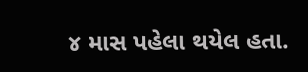૪ માસ પહેલા થયેલ હતા.